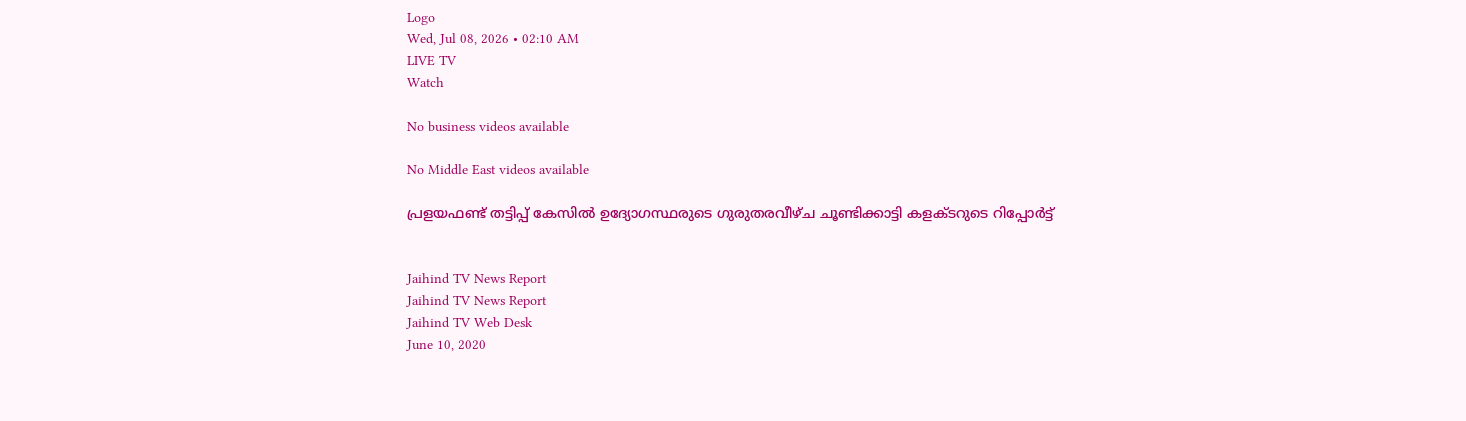Logo
Wed, Jul 08, 2026 • 02:10 AM
LIVE TV
Watch

No business videos available

No Middle East videos available

പ്രളയഫണ്ട് തട്ടിപ്പ് കേസില്‍ ഉദ്യോഗസ്ഥരുടെ ഗുരുതരവീഴ്ച ചൂണ്ടിക്കാട്ടി കളക്ടറുടെ റിപ്പോര്‍ട്ട്


Jaihind TV News Report
Jaihind TV News Report
Jaihind TV Web Desk
June 10, 2020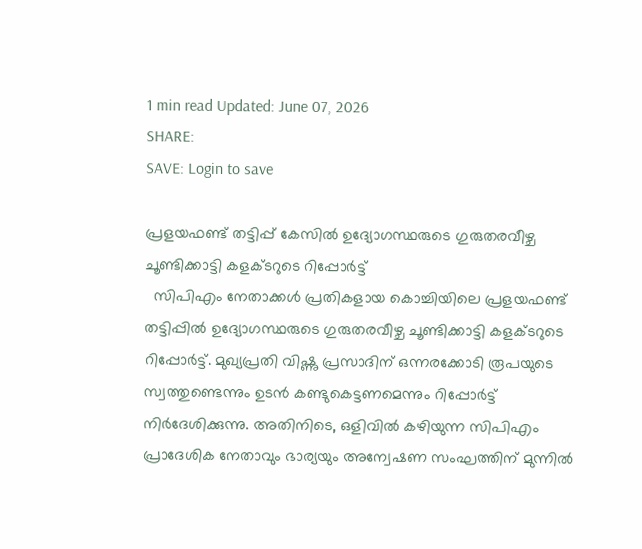1 min read Updated: June 07, 2026
SHARE:
SAVE: Login to save

പ്രളയഫണ്ട് തട്ടിപ്പ് കേസില്‍ ഉദ്യോഗസ്ഥരുടെ ഗുരുതരവീഴ്ച ചൂണ്ടിക്കാട്ടി കളക്ടറുടെ റിപ്പോര്‍ട്ട്
  സിപിഎം നേതാക്കള്‍ പ്രതികളായ കൊച്ചിയിലെ പ്രളയഫണ്ട് തട്ടിപ്പില്‍ ഉദ്യോഗസ്ഥരുടെ ഗുരുതരവീഴ്ച ചൂണ്ടിക്കാട്ടി കളക്ടറുടെ റിപ്പോര്‍ട്ട്. മുഖ്യപ്രതി വിഷ്ണു പ്രസാദിന് ഒന്നരക്കോടി രൂപയുടെ സ്വത്തുണ്ടെന്നും ഉടന്‍ കണ്ടുകെട്ടണമെന്നും റിപ്പോര്‍ട്ട് നിര്‍ദേശിക്കുന്നു. അതിനിടെ, ഒളിവിൽ കഴിയുന്ന സിപിഎം പ്രാദേശിക നേതാവും ഭാര്യയും അന്വേഷണ സംഘത്തിന് മുന്നിൽ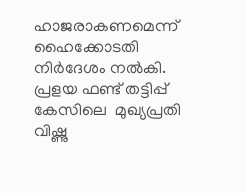ഹാജരാകണമെന്ന് ഹൈക്കോടതി നിർദേശം നൽകി. പ്രളയ ഫണ്ട് തട്ടിപ്പ് കേസിലെ  മുഖ്യപ്രതി വിഷ്ണു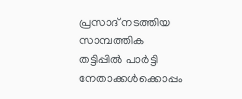പ്രസാദ് നടത്തിയ സാമ്പത്തിക തട്ടിപ്പില്‍ പാര്‍ട്ടി നേതാക്കള്‍ക്കൊപ്പം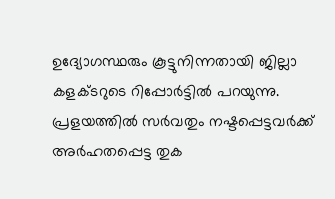ഉദ്യോഗസ്ഥരും കൂട്ടുനിന്നതായി ജില്ലാ കളക്ടറുടെ റിപ്പോർട്ടില്‍ പറയുന്നു. പ്രളയത്തില്‍ സര്‍വതും നഷ്ടപ്പെട്ടവര്‍ക്ക് അര്‍ഹതപ്പെട്ട തുക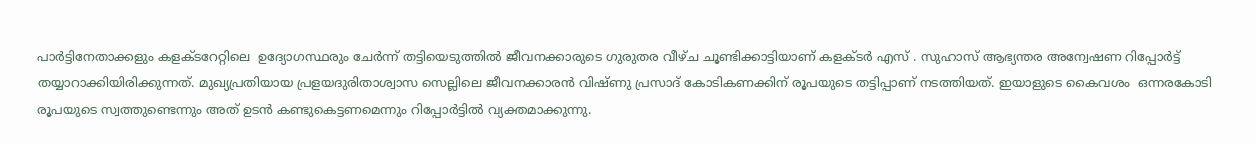പാര്‍ട്ടിനേതാക്കളും കളക്ടറേറ്റിലെ  ഉദ്യോഗസ്ഥരും ചേര്‍ന്ന് തട്ടിയെടുത്തില്‍ ജീവനക്കാരുടെ ഗുരുതര വീഴ്ച ചൂണ്ടിക്കാട്ടിയാണ് കളക്ടര്‍ എസ് . സുഹാസ് ആഭ്യന്തര അന്വേഷണ റിപ്പോര്‍ട്ട് തയ്യാറാക്കിയിരിക്കുന്നത്. മുഖ്യപ്രതിയായ പ്രളയദുരിതാശ്വാസ സെല്ലിലെ ജീവനക്കാരന്‍ വിഷ്ണു പ്രസാദ് കോടികണക്കിന് രൂപയുടെ തട്ടിപ്പാണ് നടത്തിയത്. ഇയാളുടെ കൈവശം  ഒന്നരകോടി രൂപയുടെ സ്വത്തുണ്ടെന്നും അത് ഉടന്‍ കണ്ടുകെട്ടണമെന്നും റിപ്പോര്‍ട്ടില്‍ വ്യക്തമാക്കുന്നു.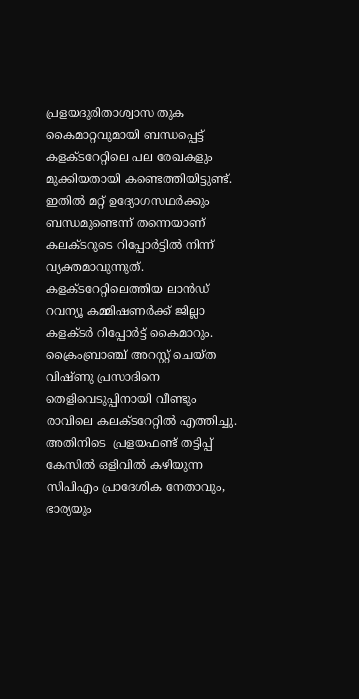പ്രളയദുരിതാശ്വാസ തുക കൈമാറ്റവുമായി ബന്ധപ്പെട്ട് കളക്ടറേറ്റിലെ പല രേഖകളും മുക്കിയതായി കണ്ടെത്തിയിട്ടുണ്ട്. ഇതില്‍ മറ്റ് ഉദ്യോഗസഥര്‍ക്കും ബന്ധമുണ്ടെന്ന് തന്നെയാണ് കലക്ടറുടെ റിപ്പോര്‍ട്ടില്‍ നിന്ന് വ്യക്തമാവുന്നുത്. കളക്ടറേറ്റിലെത്തിയ ലാന്‍ഡ് റവന്യൂ കമ്മിഷണര്‍ക്ക് ജില്ലാ കളക്ടർ റിപ്പോര്‍ട്ട് കൈമാറും. ക്രൈംബ്രാഞ്ച് അറസ്റ്റ് ചെയ്ത വിഷ്ണു പ്രസാദിനെ തെളിവെടുപ്പിനായി വീണ്ടും രാവിലെ കലക്ടറേറ്റില്‍ എത്തിച്ചു. അതിനിടെ  പ്രളയഫണ്ട് തട്ടിപ്പ് കേസിൽ ഒളിവിൽ കഴിയുന്ന സിപിഎം പ്രാദേശിക നേതാവും, ഭാര്യയും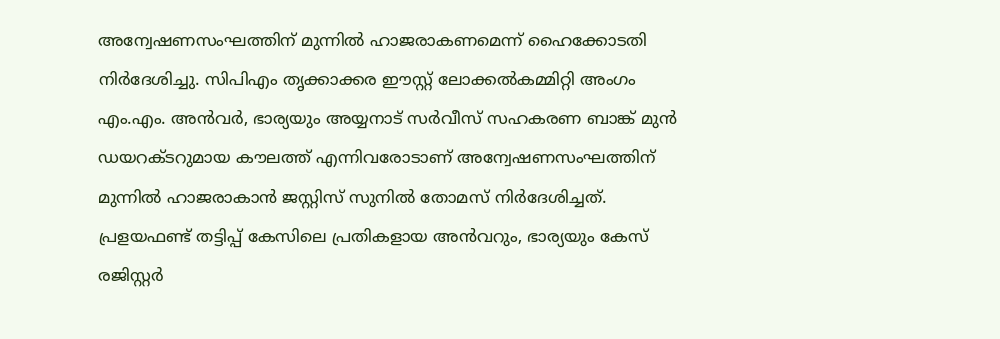അന്വേഷണസംഘത്തിന് മുന്നിൽ ഹാജരാകണമെന്ന് ഹൈക്കോടതി നിർദേശിച്ചു. സിപിഎം തൃക്കാക്കര ഈസ്റ്റ് ലോക്കൽകമ്മിറ്റി അംഗം എം.എം. അൻവർ, ഭാര്യയും അയ്യനാട് സർവീസ് സഹകരണ ബാങ്ക് മുൻ ഡയറക്ടറുമായ കൗലത്ത് എന്നിവരോടാണ് അന്വേഷണസംഘത്തിന് മുന്നിൽ ഹാജരാകാൻ ജസ്റ്റിസ് സുനിൽ തോമസ് നിർദേശിച്ചത്. പ്രളയഫണ്ട് തട്ടിപ്പ് കേസിലെ പ്രതികളായ അൻവറും, ഭാര്യയും കേസ് രജിസ്റ്റർ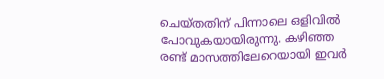ചെയ്തതിന് പിന്നാലെ ഒളിവിൽ പോവുകയായിരുന്നു. കഴിഞ്ഞ രണ്ട് മാസത്തിലേറെയായി ഇവർ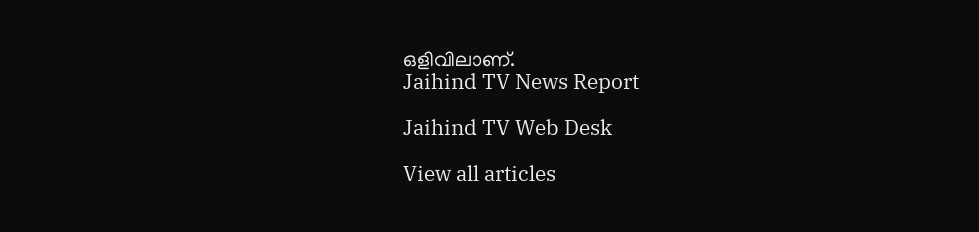ഒളിവിലാണ്.
Jaihind TV News Report

Jaihind TV Web Desk

View all articles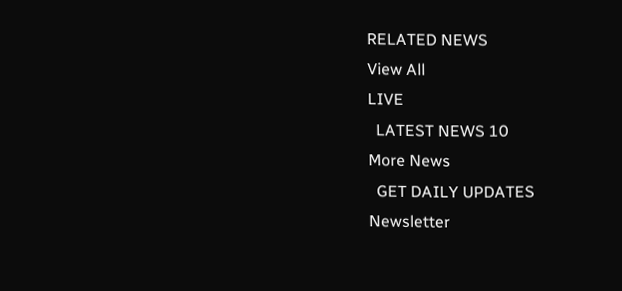RELATED NEWS
View All
LIVE
  LATEST NEWS 10
More News
  GET DAILY UPDATES
Newsletter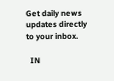Get daily news updates directly to your inbox.

  IN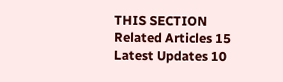THIS SECTION
Related Articles 15
Latest Updates 10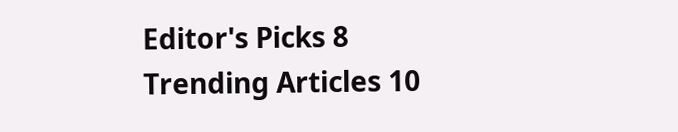Editor's Picks 8
Trending Articles 10